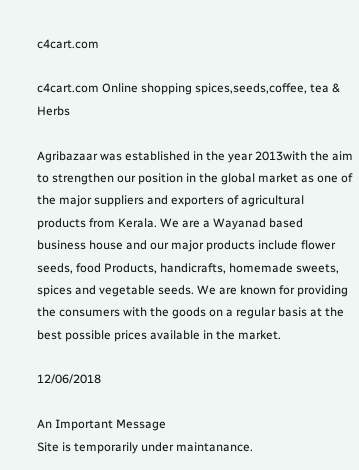c4cart.com

c4cart.com Online shopping spices,seeds,coffee, tea & Herbs

Agribazaar was established in the year 2013with the aim to strengthen our position in the global market as one of the major suppliers and exporters of agricultural products from Kerala. We are a Wayanad based business house and our major products include flower seeds, food Products, handicrafts, homemade sweets, spices and vegetable seeds. We are known for providing the consumers with the goods on a regular basis at the best possible prices available in the market.

12/06/2018

An Important Message
Site is temporarily under maintanance.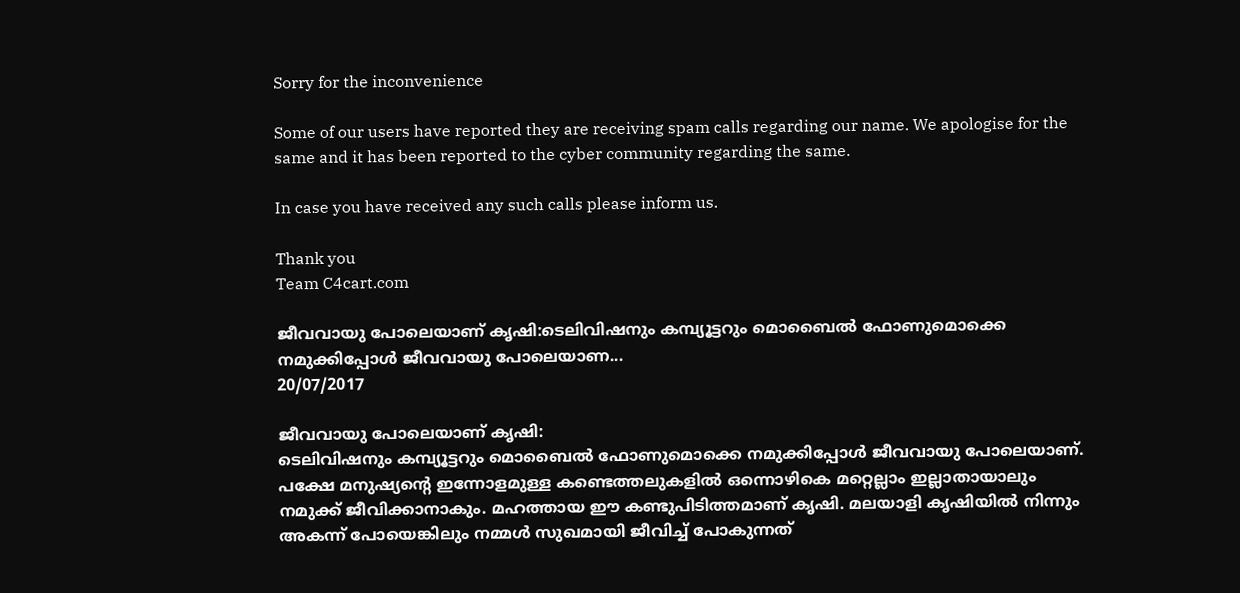Sorry for the inconvenience

Some of our users have reported they are receiving spam calls regarding our name. We apologise for the same and it has been reported to the cyber community regarding the same.

In case you have received any such calls please inform us.

Thank you
Team C4cart.com

ജീവവായു പോലെയാണ്‌ കൃഷി:ടെലിവിഷനും കമ്പ്യൂട്ടറും മൊബൈൽ ഫോണുമൊക്കെ നമുക്കിപ്പോൾ ജീവവായു പോലെയാണ...
20/07/2017

ജീവവായു പോലെയാണ്‌ കൃഷി:
ടെലിവിഷനും കമ്പ്യൂട്ടറും മൊബൈൽ ഫോണുമൊക്കെ നമുക്കിപ്പോൾ ജീവവായു പോലെയാണ്‌. പക്ഷേ മനുഷ്യന്റെ ഇന്നോളമുള്ള കണ്ടെത്തലുകളിൽ ഒന്നൊഴികെ മറ്റെല്ലാം ഇല്ലാതായാലും നമുക്ക്‌ ജീവിക്കാനാകും. മഹത്തായ ഈ കണ്ടുപിടിത്തമാണ്‌ കൃഷി. മലയാളി കൃഷിയിൽ നിന്നും അകന്ന്‌ പോയെങ്കിലും നമ്മൾ സുഖമായി ജീവിച്ച്‌ പോകുന്നത്‌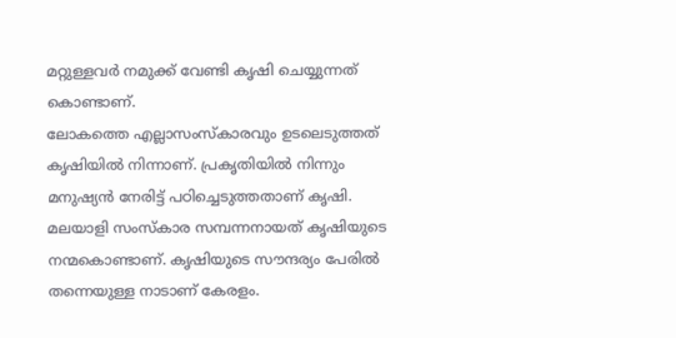മറ്റുള്ളവർ നമുക്ക്‌ വേണ്ടി കൃഷി ചെയ്യുന്നത്‌ കൊണ്ടാണ്‌.
ലോകത്തെ എല്ലാസംസ്‌കാരവും ഉടലെടുത്തത്‌ കൃഷിയിൽ നിന്നാണ്‌. പ്രകൃതിയിൽ നിന്നും മനുഷ്യൻ നേരിട്ട്‌ പഠിച്ചെടുത്തതാണ്‌ കൃഷി. മലയാളി സംസ്‌കാര സമ്പന്നനായത്‌ കൃഷിയുടെ നന്മകൊണ്ടാണ്‌. കൃഷിയുടെ സൗന്ദര്യം പേരിൽ തന്നെയുള്ള നാടാണ്‌ കേരളം.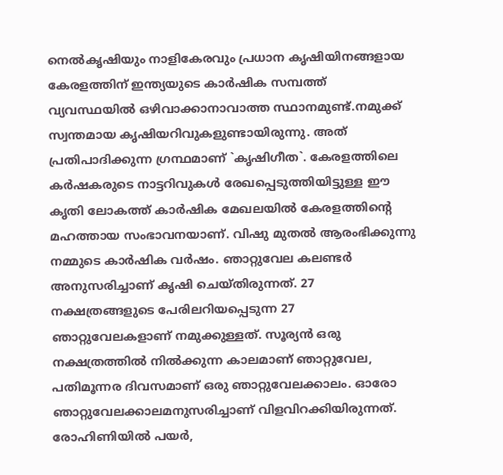നെൽകൃഷിയും നാളികേരവും പ്രധാന കൃഷിയിനങ്ങളായ കേരളത്തിന്‌ ഇന്ത്യയുടെ കാർഷിക സമ്പത്ത്‌ വ്യവസ്ഥയിൽ ഒഴിവാക്കാനാവാത്ത സ്ഥാനമുണ്ട്‌.നമുക്ക്‌ സ്വന്തമായ കൃഷിയറിവുകളുണ്ടായിരുന്നു. അത്‌ പ്രതിപാദിക്കുന്ന ഗ്രന്ഥമാണ്‌ `കൃഷിഗീത`. കേരളത്തിലെ കർഷകരുടെ നാട്ടറിവുകൾ രേഖപ്പെടുത്തിയിട്ടുള്ള ഈ കൃതി ലോകത്ത്‌ കാർഷിക മേഖലയിൽ കേരളത്തിന്റെ മഹത്തായ സംഭാവനയാണ്‌. വിഷു മുതൽ ആരംഭിക്കുന്നു നമ്മുടെ കാർഷിക വർഷം. ഞാറ്റുവേല കലണ്ടർ അനുസരിച്ചാണ്‌ കൃഷി ചെയ്‌തിരുന്നത്‌. 27 നക്ഷത്രങ്ങളുടെ പേരിലറിയപ്പെടുന്ന 27 ഞാറ്റുവേലകളാണ്‌ നമുക്കുള്ളത്‌. സൂര്യൻ ഒരു നക്ഷത്രത്തിൽ നിൽക്കുന്ന കാലമാണ്‌ ഞാറ്റുവേല, പതിമൂന്നര ദിവസമാണ്‌ ഒരു ഞാറ്റുവേലക്കാലം. ഓരോ ഞാറ്റുവേലക്കാലമനുസരിച്ചാണ്‌ വിളവിറക്കിയിരുന്നത്‌. രോഹിണിയിൽ പയർ,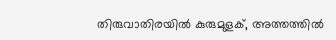തിരുവാതിരയിൽ കുരുമുളക്‌, അത്തത്തിൽ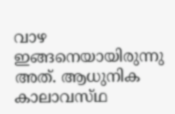വാഴ ഇങ്ങനെയായിരുന്നു അത്‌. ആധുനിക കാലാവസ്‌ഥ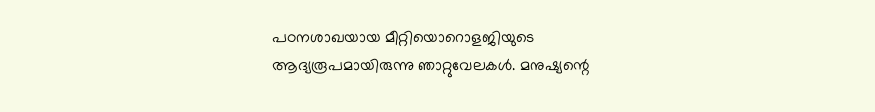പഠനശാഖയായ മീറ്റിയൊറൊളജിയുടെ ആദ്യരൂപമായിരുന്നു ഞാറ്റുവേലകൾ. മനുഷ്യന്റെ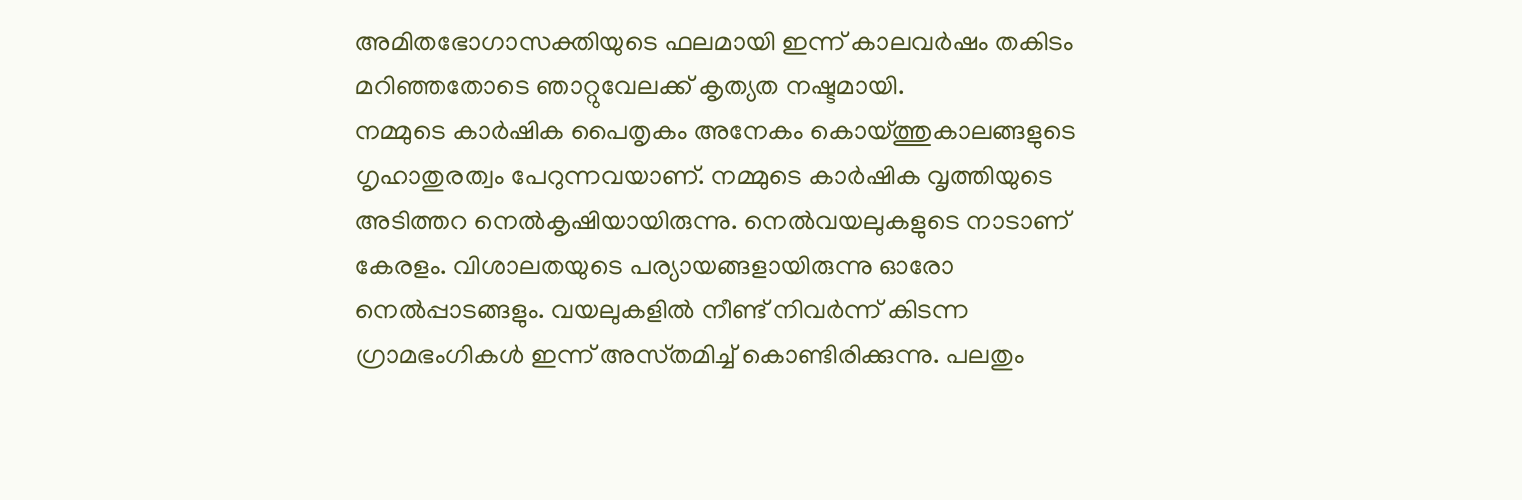അമിതഭോഗാസക്തിയുടെ ഫലമായി ഇന്ന്‌ കാലവർഷം തകിടം മറിഞ്ഞതോടെ ഞാറ്റുവേലക്ക്‌ കൃത്യത നഷ്ടമായി.
നമ്മുടെ കാർഷിക പൈതൃകം അനേകം കൊയ്‌ത്തുകാലങ്ങളുടെ ഗൃഹാതുരത്വം പേറുന്നവയാണ്‌. നമ്മുടെ കാർഷിക വൃത്തിയുടെ അടിത്തറ നെൽകൃഷിയായിരുന്നു. നെൽവയലുകളുടെ നാടാണ്‌ കേരളം. വിശാലതയുടെ പര്യായങ്ങളായിരുന്നു ഓരോ നെൽപ്പാടങ്ങളും. വയലുകളിൽ നീണ്ട്‌ നിവർന്ന്‌ കിടന്ന ഗ്രാമഭംഗികൾ ഇന്ന്‌ അസ്‌തമിച്ച്‌ കൊണ്ടിരിക്കുന്നു. പലതും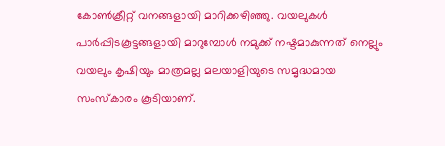കോൺക്രീറ്റ്‌ വനങ്ങളായി മാറിക്കഴിഞ്ഞു. വയലുകൾ പാർപ്പിടകൂട്ടങ്ങളായി മാറുമ്പോൾ നമുക്ക്‌ നഷ്ടമാകുന്നത്‌ നെല്ലും വയലും കൃഷിയും മാത്രമല്ല മലയാളിയുടെ സമൃദ്ധമായ സംസ്‌കാരം കൂടിയാണ്‌.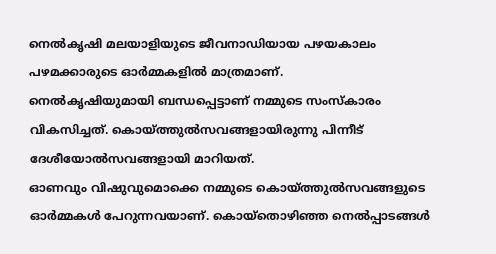നെൽകൃഷി മലയാളിയുടെ ജീവനാഡിയായ പഴയകാലം പഴമക്കാരുടെ ഓർമ്മകളിൽ മാത്രമാണ്‌.
നെൽകൃഷിയുമായി ബന്ധപ്പെട്ടാണ്‌ നമ്മുടെ സംസ്‌കാരം വികസിച്ചത്‌. കൊയ്‌ത്തുൽസവങ്ങളായിരുന്നു പിന്നീട്‌ ദേശീയോൽസവങ്ങളായി മാറിയത്‌.
ഓണവും വിഷുവുമൊക്കെ നമ്മുടെ കൊയ്‌ത്തുൽസവങ്ങളുടെ ഓർമ്മകൾ പേറുന്നവയാണ്‌. കൊയ്‌തൊഴിഞ്ഞ നെൽപ്പാടങ്ങൾ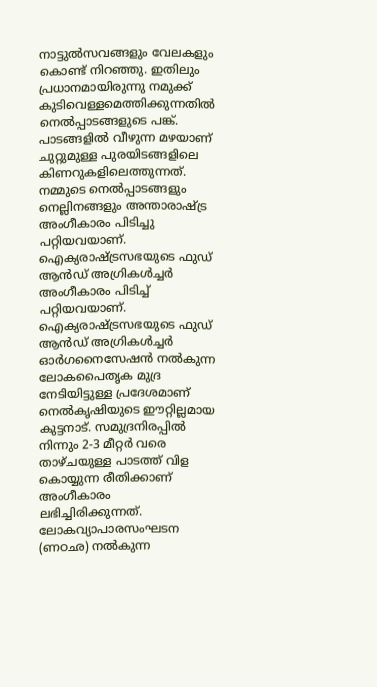നാട്ടുൽസവങ്ങളും വേലകളും കൊണ്ട്‌ നിറഞ്ഞു. ഇതിലും പ്രധാനമായിരുന്നു നമുക്ക്‌ കുടിവെള്ളമെത്തിക്കുന്നതിൽ നെൽപ്പാടങ്ങളുടെ പങ്ക്‌. പാടങ്ങളിൽ വീഴുന്ന മഴയാണ്‌ ചുറ്റുമുള്ള പുരയിടങ്ങളിലെ കിണറുകളിലെത്തുന്നത്‌.
നമ്മുടെ നെൽപ്പാടങ്ങളും നെല്ലിനങ്ങളും അന്താരാഷ്‌ട്ര അംഗീകാരം പിടിച്ചു പറ്റിയവയാണ്‌. ഐക്യരാഷ്‌ട്രസഭയുടെ ഫുഡ്‌ ആൻഡ്‌ അഗ്രികൾച്ചർ അംഗീകാരം പിടിച്ച്‌ പറ്റിയവയാണ്‌. ഐക്യരാഷ്‌ട്രസഭയുടെ ഫുഡ്‌ ആൻഡ്‌ അഗ്രികൾച്ചർ ഓർഗനൈസേഷൻ നൽകുന്ന ലോകപൈതൃക മുദ്ര നേടിയിട്ടുള്ള പ്രദേശമാണ്‌ നെൽകൃഷിയുടെ ഈറ്റില്ലമായ കുട്ടനാട്‌. സമുദ്രനിരപ്പിൽ നിന്നും 2-3 മീറ്റർ വരെ താഴ്‌ചയുള്ള പാടത്ത്‌ വിള കൊയ്യുന്ന രീതിക്കാണ്‌ അംഗ‍ീകാരം ലഭിച്ചിരിക്കുന്നത്‌. ലോകവ്യ‍ാപാരസംഘടന (ണഠഛ) നൽകുന്ന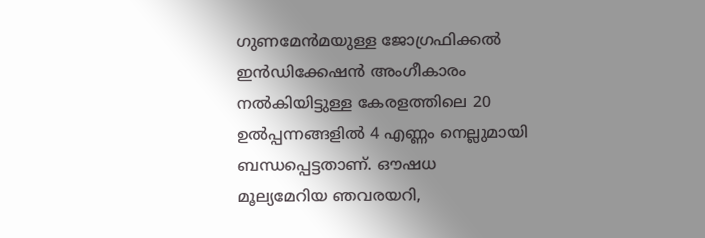ഗുണമേൻമയുള്ള ജോഗ്രഫിക്കൽ ഇൻഡിക്കേഷൻ അംഗീകാരം നൽകിയിട്ടുള്ള കേരളത്തിലെ 20 ഉൽപ്പന്നങ്ങളിൽ 4 എണ്ണം നെല്ലുമായി ബന്ധപ്പെട്ടതാണ്‌. ഔഷധ മൂല്യമേറിയ ഞവരയറി,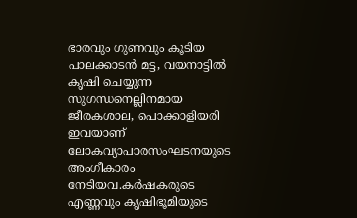ഭാരവും ഗുണവും കൂടിയ പാലക്കാടൻ മട്ട, വയനാട്ടിൽ കൃഷി ചെയ്യുന്ന സുഗന്ധനെല്ലിനമായ ജീരകശാല, പൊക്കാളിയരി ഇവയാണ്‌ ലോകവ്യാപ‍ാരസംഘടനയുടെ അംഗീകാരം നേടിയവ.കർഷകരുടെ എണ്ണവും കൃഷിഭൂമിയുടെ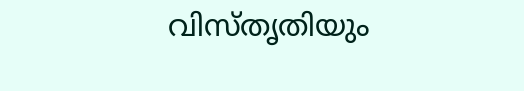വിസ്‌തൃതിയും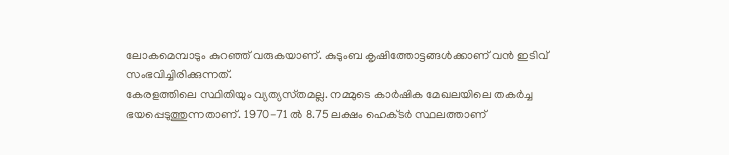ലോകമെമ്പാടും കുറഞ്ഞ്‌ വരുകയാണ്‌. കുടുംബ കൃഷിത്തോട്ടങ്ങൾക്കാണ്‌ വൻ ഇടിവ്‌ സംഭവിച്ചിരിക്കുന്നത്‌.
കേരളത്തിലെ സ്ഥിതിയും വ്യത്യസ്‌തമല്ല. നമ്മുടെ കാർഷിക മേഖലയിലെ തകർച്ച ഭയപ്പെടുത്തുന്നതാണ്‌. 1970-71 ൽ 8.75 ലക്ഷം ഹെക്‌ടർ സ്ഥലത്താണ്‌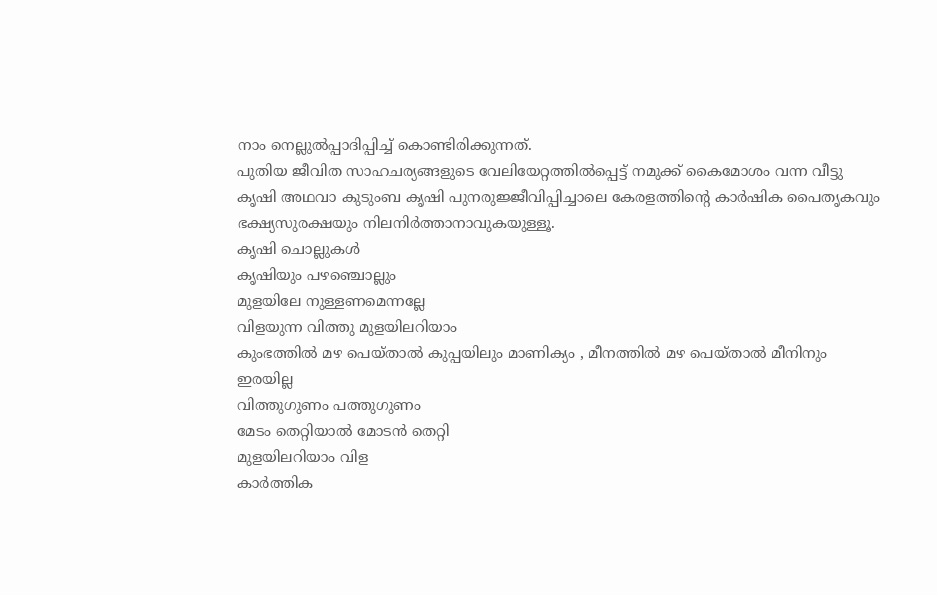നാം നെല്ലുൽപ്പാദിപ്പിച്ച്‌ കൊണ്ടിരിക്കുന്നത്‌.
പുതിയ ജീവിത സാഹചര്യങ്ങളുടെ വേലിയേറ്റത്തിൽപ്പെട്ട്‌ നമുക്ക്‌ കൈമോശം വന്ന വീട്ടു കൃഷി അഥവാ കുടുംബ കൃഷി പുനരുജ്ജീവിപ്പിച്ചാലെ കേരളത്തിന്റെ കാർഷിക പൈതൃകവും ഭക്ഷ്യസുരക്ഷയും നിലനിർത്താനാവുകയുള്ളൂ.
കൃഷി ചൊല്ലുകൾ
കൃഷിയും പഴഞ്ചൊല്ലും
മുളയിലേ നുള്ളണമെന്നല്ലേ
വിളയുന്ന വിത്തു മുളയിലറിയാം
കുംഭത്തില്‍ മഴ പെയ്താല്‍ കുപ്പയിലും മാണിക്യം , മീനത്തില്‍ മഴ പെയ്താല്‍ മീനിനും ഇരയില്ല
വിത്തുഗുണം പത്തുഗുണം
മേടം തെറ്റിയാല്‍ മോടന്‍ തെറ്റി
മുളയിലറിയാം വിള
കാര്‍ത്തിക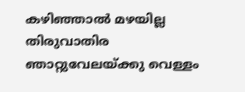കഴിഞ്ഞാല്‍ മഴയില്ല
തിരുവാതിര ഞാറ്റുവേലയ്ക്കു വെള്ളം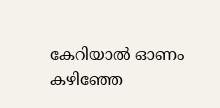കേറിയാല്‍ ഓണം കഴിഞ്ഞേ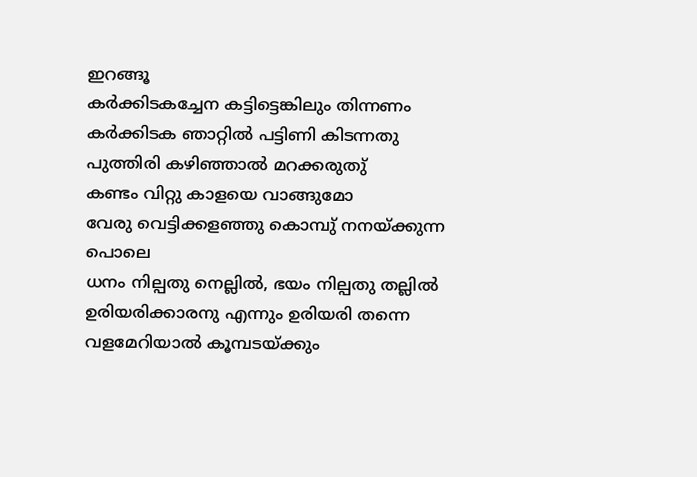ഇറങ്ങൂ
കര്‍ക്കിടകച്ചേന കട്ടിട്ടെങ്കിലും തിന്നണം
കര്‍ക്കിടക ഞാറ്റില്‍ പട്ടിണി കിടന്നതു പുത്തിരി കഴിഞ്ഞാല്‍ മറക്കരുതു്‌
കണ്ടം വിറ്റു കാളയെ വാങ്ങുമോ
വേരു വെട്ടിക്കളഞ്ഞു കൊമ്പു്‌ നനയ്ക്കുന്ന പൊലെ
ധനം നില്പതു നെല്ലില്‍, ഭയം നില്പതു തല്ലില്‍
ഉരിയരിക്കാരനു എന്നും ഉരിയരി തന്നെ
വളമേറിയാല്‍ കൂമ്പടയ്ക്കും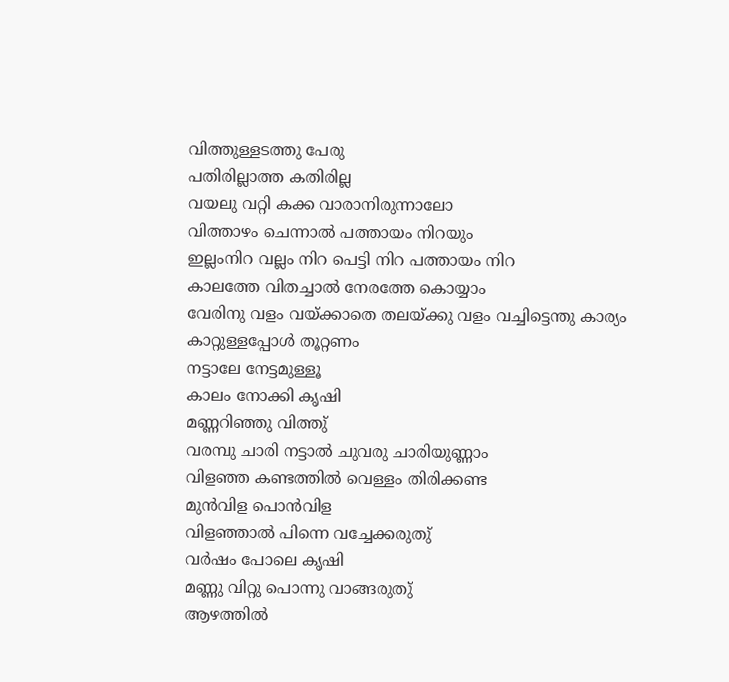വിത്തുള്ളടത്തു പേരു
പതിരില്ലാത്ത കതിരില്ല
വയലു വറ്റി കക്ക വാരാനിരുന്നാലോ
വിത്താഴം ചെന്നാല്‍ പത്തായം നിറയും
ഇല്ലംനിറ വല്ലം നിറ പെട്ടി നിറ പത്തായം നിറ
കാലത്തേ വിതച്ചാല്‍ നേരത്തേ കൊയ്യാം
വേരിനു വളം വയ്ക്കാതെ തലയ്ക്കു വളം വച്ചിട്ടെന്തു കാര്യം
കാറ്റുള്ളപ്പോള്‍ തൂറ്റണം
നട്ടാലേ നേട്ടമുള്ളൂ
കാലം നോക്കി കൃഷി
മണ്ണറിഞ്ഞു വിത്തു്‌
വരമ്പു ചാരി നട്ടാല്‍ ചുവരു ചാരിയുണ്ണാം
വിളഞ്ഞ കണ്ടത്തില്‍ വെള്ളം തിരിക്കണ്ട
മുന്‍വിള പൊന്‍വിള
വിളഞ്ഞാല്‍ പിന്നെ വച്ചേക്കരുതു്‌
വര്‍ഷം പോലെ കൃഷി
മണ്ണു വിറ്റു പൊന്നു വാങ്ങരുതു്‌
ആഴത്തില്‍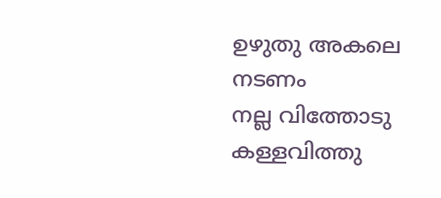ഉഴുതു അകലെ നടണം
നല്ല വിത്തോടു കള്ളവിത്തു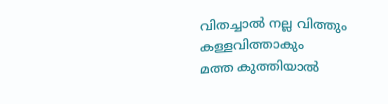വിതച്ചാല്‍ നല്ല വിത്തും കള്ളവിത്താകും
മത്ത കുത്തിയാല്‍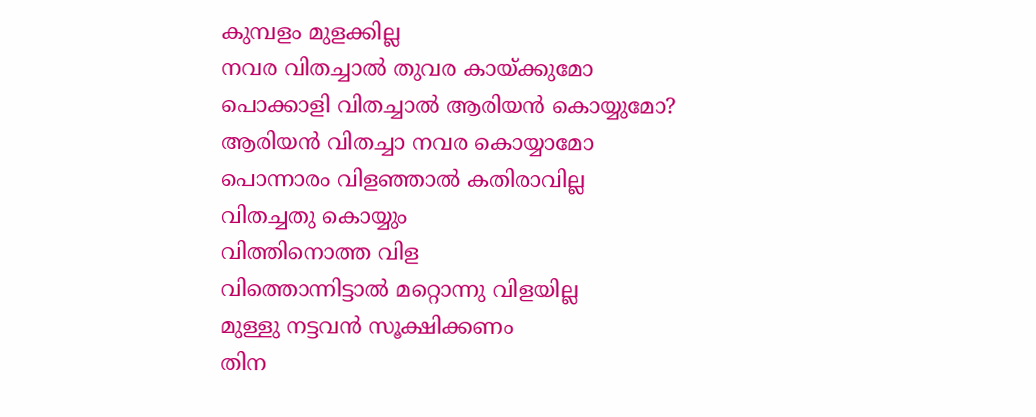കുമ്പളം മുളക്കില്ല
നവര വിതച്ചാല്‍ തുവര കായ്ക്കുമോ
പൊക്കാളി വിതച്ചാല്‍ ആരിയന്‍ കൊയ്യുമോ?
ആരിയന്‍ വിതച്ചാ നവര കൊയ്യാമോ
പൊന്നാരം വിളഞ്ഞാല്‍ കതിരാവില്ല
വിതച്ചതു കൊയ്യും
വിത്തിനൊത്ത വിള
വിത്തൊന്നിട്ടാല്‍ മറ്റൊന്നു വിളയില്ല
മുള്ളു നട്ടവന്‍ സൂക്ഷിക്കണം
തിന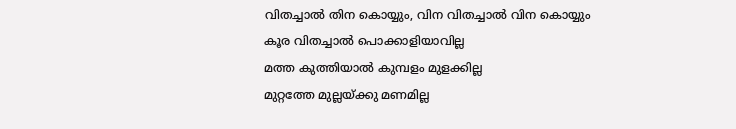വിതച്ചാല്‍ തിന കൊയ്യും, വിന വിതച്ചാല്‍ വിന കൊയ്യും
കൂര വിതച്ചാല്‍ പൊക്കാളിയാവില്ല
മത്ത കുത്തിയാല്‍ കുമ്പളം മുളക്കില്ല
മുറ്റത്തേ മുല്ലയ്‌ക്കു മണമില്ല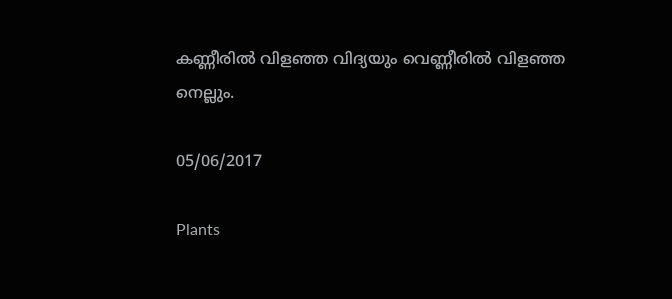കണ്ണീരില്‍ വിളഞ്ഞ വിദ്യയും വെണ്ണീരില്‍ വിളഞ്ഞ നെല്ലും.

05/06/2017

Plants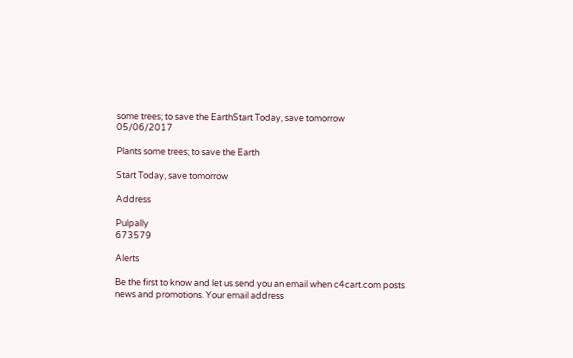some trees; to save the EarthStart Today, save tomorrow
05/06/2017

Plants some trees; to save the Earth

Start Today, save tomorrow

Address

Pulpally
673579

Alerts

Be the first to know and let us send you an email when c4cart.com posts news and promotions. Your email address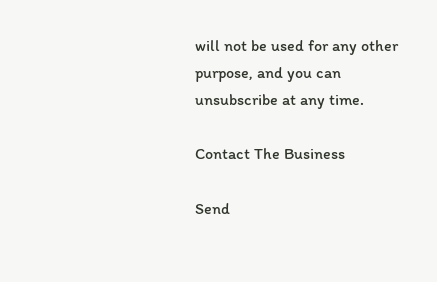will not be used for any other purpose, and you can unsubscribe at any time.

Contact The Business

Send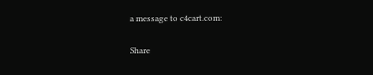a message to c4cart.com:

Share